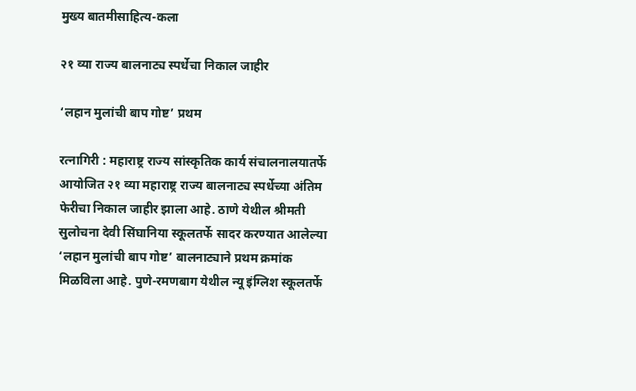मुख्य बातमीसाहित्य-कला

२१ व्या राज्य बालनाट्य स्पर्धेचा निकाल जाहीर

‘लहान मुलांची बाप गोष्ट’ प्रथम

रत्नागिरी : महाराष्ट्र राज्य सांस्कृतिक कार्य संचालनालयातर्फे आयोजित २१ व्या महाराष्ट्र राज्य बालनाट्य स्पर्धेच्या अंतिम फेरीचा निकाल जाहीर झाला आहे. ठाणे येथील श्रीमती सुलोचना देवी सिंघानिया स्कूलतर्फे सादर करण्यात आलेल्या ‘लहान मुलांची बाप गोष्ट’ बालनाट्याने प्रथम क्रमांक मिळविला आहे. पुणे-रमणबाग येथील न्यू इंग्लिश स्कूलतर्फे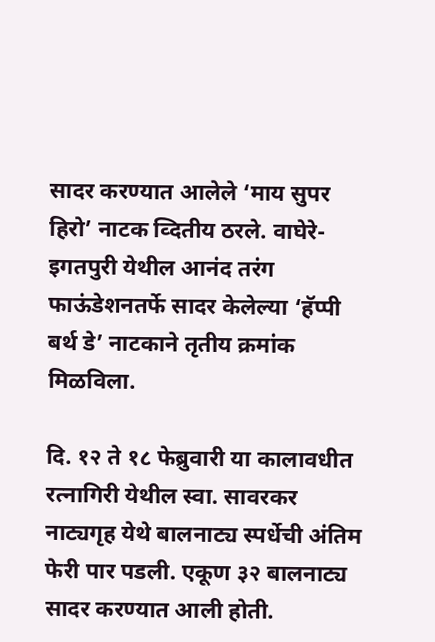सादर करण्यात आलेले ‘माय सुपर हिरो’ नाटक व्दितीय ठरले. वाघेरे-इगतपुरी येथील आनंद तरंग फाऊंडेशनतर्फे सादर केलेल्या ‘हॅप्पी बर्थ डे’ नाटकाने तृतीय क्रमांक मिळविला.

दि. १२ ते १८ फेब्रुवारी या कालावधीत रत्नागिरी येथील स्वा. सावरकर नाट्यगृह येथे बालनाट्य स्पर्धेची अंतिम फेरी पार पडली. एकूण ३२ बालनाट्य सादर करण्यात आली होती.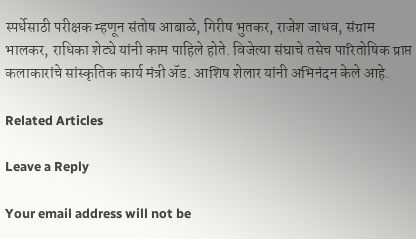स्पर्धेसाठी परीक्षक म्हणून संतोष आबाळे, गिरीष भुतकर, राजेश जाधव, संग्राम भालकर, राधिका शेट्ये यांनी काम पाहिले होते. विजेत्या संघाचे तसेच पारितोषिक प्राप्त कलाकारांचे सांस्कृतिक कार्य मंत्री ॲड. आशिष शेलार यांनी अभिनंदन केले आहे.

Related Articles

Leave a Reply

Your email address will not be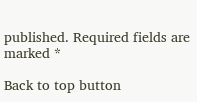published. Required fields are marked *

Back to top button